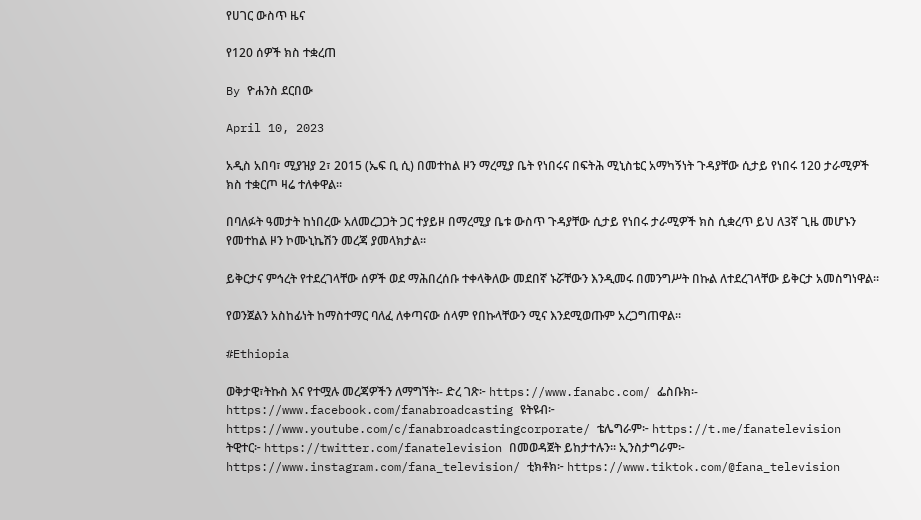የሀገር ውስጥ ዜና

የ120 ሰዎች ክስ ተቋረጠ

By ዮሐንስ ደርበው

April 10, 2023

አዲስ አበባ፣ ሚያዝያ 2፣ 2015 (ኤፍ ቢ ሲ) በመተከል ዞን ማረሚያ ቤት የነበሩና በፍትሕ ሚኒስቴር አማካኝነት ጉዳያቸው ሲታይ የነበሩ 120 ታራሚዎች ክስ ተቋርጦ ዛሬ ተለቀዋል።

በባለፉት ዓመታት ከነበረው አለመረጋጋት ጋር ተያይዞ በማረሚያ ቤቱ ውስጥ ጉዳያቸው ሲታይ የነበሩ ታራሚዎች ክስ ሲቋረጥ ይህ ለ3ኛ ጊዜ መሆኑን የመተከል ዞን ኮሙኒኬሽን መረጃ ያመላክታል፡፡

ይቅርታና ምኅረት የተደረገላቸው ሰዎች ወደ ማሕበረሰቡ ተቀላቅለው መደበኛ ኑሯቸውን እንዲመሩ በመንግሥት በኩል ለተደረገላቸው ይቅርታ አመስግነዋል፡፡

የወንጀልን አስከፊነት ከማስተማር ባለፈ ለቀጣናው ሰላም የበኩላቸውን ሚና እንደሚወጡም አረጋግጠዋል፡፡

#Ethiopia

ወቅታዊ፣ትኩስ እና የተሟሉ መረጃዎችን ለማግኘት፡- ድረ ገጽ፦ https://www.fanabc.com/ ፌስቡክ፡- https://www.facebook.com/fanabroadcasting ዩትዩብ፦ https://www.youtube.com/c/fanabroadcastingcorporate/ ቴሌግራም፦ https://t.me/fanatelevision ትዊተር፦ https://twitter.com/fanatelevision በመወዳጀት ይከታተሉን፡፡ ኢንስታግራም፦ https://www.instagram.com/fana_television/ ቲክቶክ፦ https://www.tiktok.com/@fana_television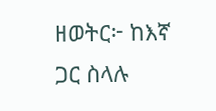ዘወትር፦ ከእኛ ጋር ስላሉ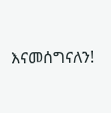እናመሰግናለን!